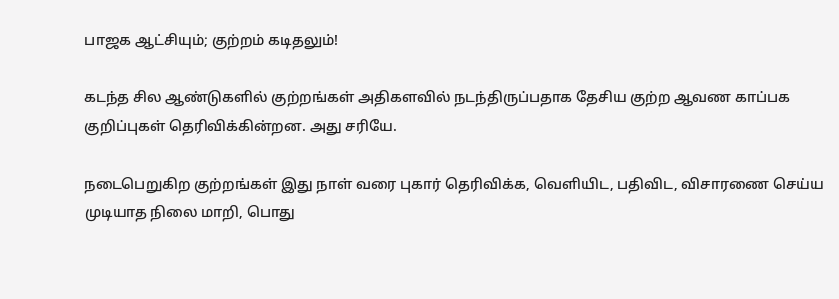பாஜக ஆட்சியும்; குற்றம் கடிதலும்!

கடந்த சில ஆண்டுகளில் குற்றங்கள் அதிகளவில் நடந்திருப்பதாக தேசிய குற்ற ஆவண காப்பக குறிப்புகள் தெரிவிக்கின்றன. அது சரியே.

நடைபெறுகிற குற்றங்கள் இது நாள் வரை புகார் தெரிவிக்க, வெளியிட, பதிவிட, விசாரணை செய்ய முடியாத நிலை மாறி, பொது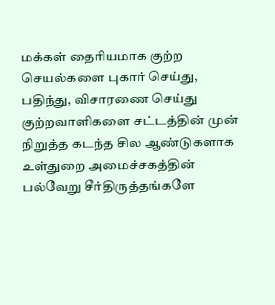மக்கள் தைரியமாக குற்ற செயல்களை புகார் செய்து, பதிந்து, விசாரணை செய்து குற்றவாளிகளை சட்டத்தின் முன் நிறுத்த கடந்த சில ஆண்டுகளாக உள்துறை அமைச்சகத்தின் பல்வேறு சீர்திருத்தங்களே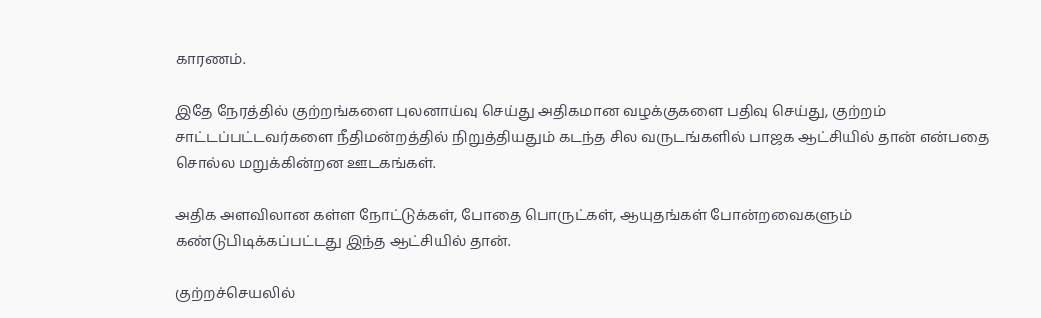காரணம்.

இதே நேரத்தில் குற்றங்களை புலனாய்வு செய்து அதிகமான வழக்குகளை பதிவு செய்து, குற்றம் சாட்டப்பட்டவர்களை நீதிமன்றத்தில் நிறுத்தியதும் கடந்த சில வருடங்களில் பாஜக ஆட்சியில் தான் என்பதை சொல்ல மறுக்கின்றன ஊடகங்கள்.

அதிக அளவிலான கள்ள நோட்டுக்கள், போதை பொருட்கள், ஆயுதங்கள் போன்றவைகளும் கண்டுபிடிக்கப்பட்டது இந்த ஆட்சியில் தான்.

குற்றச்செயலில்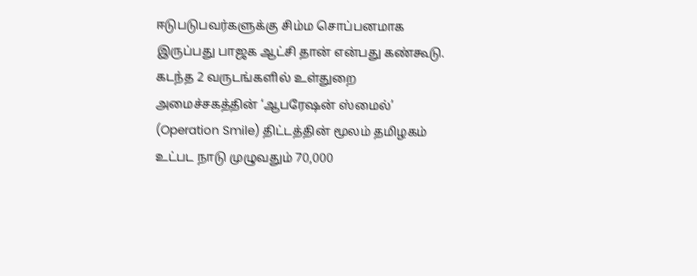ஈடுபடுபவர்களுக்கு சிம்ம சொப்பனமாக இருப்பது பாஜக ஆட்சி தான் என்பது கண்கூடு. கடந்த 2 வருடங்களில் உள்துறை அமைச்சகத்தின் ‘ஆபரேஷன் ஸ்மைல்’ (Operation Smile) திட்டத்தின் மூலம் தமிழகம் உட்பட நாடு முழுவதும் 70,000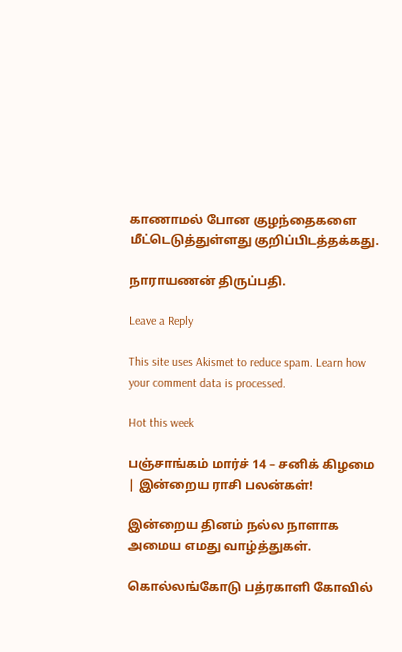காணாமல் போன குழந்தைகளை மீட்டெடுத்துள்ளது குறிப்பிடத்தக்கது.

நாராயணன் திருப்பதி.

Leave a Reply

This site uses Akismet to reduce spam. Learn how your comment data is processed.

Hot this week

பஞ்சாங்கம் மார்ச் 14 – சனிக் கிழமை | இன்றைய ராசி பலன்கள்!

இன்றைய தினம் நல்ல நாளாக அமைய எமது வாழ்த்துகள்.

கொல்லங்கோடு பத்ரகாளி கோவில்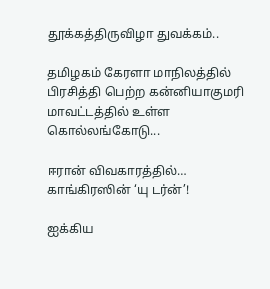தூக்கத்திருவிழா துவக்கம்..

தமிழகம் கேரளா மாநிலத்தில் பிரசித்தி பெற்ற கன்னியாகுமரி மாவட்டத்தில் உள்ள கொல்லங்கோடு...

ஈரான் விவகாரத்தில்… காங்கிரஸின் ‘யு டர்ன்’!

ஐக்கிய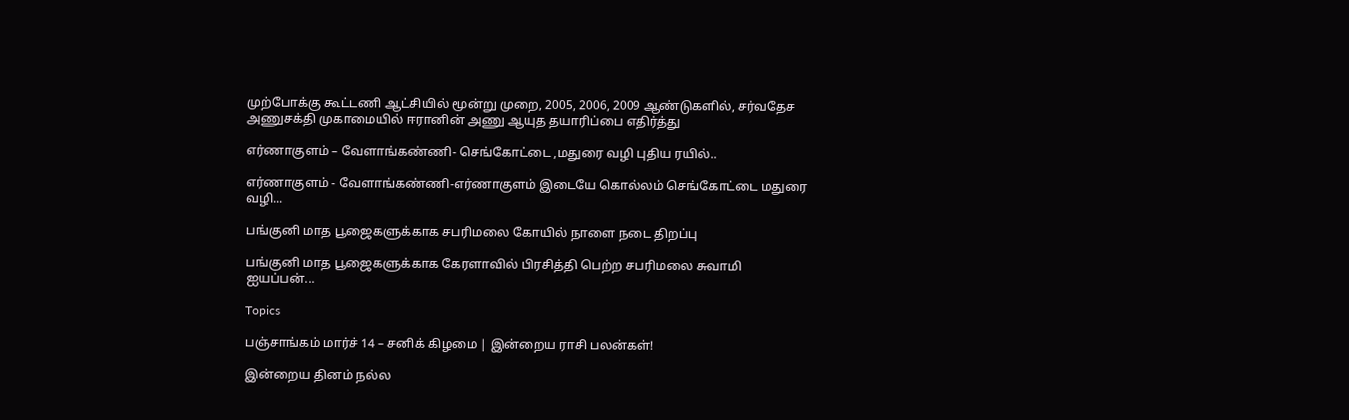முற்போக்கு கூட்டணி ஆட்சியில் மூன்று முறை, 2005, 2006, 2009 ஆண்டுகளில், சர்வதேச அணுசக்தி முகாமையில் ஈரானின் அணு ஆயுத தயாரிப்பை எதிர்த்து

எர்ணாகுளம் – வேளாங்கண்ணி- செங்கோட்டை ,மதுரை வழி புதிய ரயில்..

எர்ணாகுளம் - வேளாங்கண்ணி-எர்ணாகுளம் இடையே கொல்லம் செங்கோட்டை மதுரை வழி...

பங்குனி மாத பூஜைகளுக்காக சபரிமலை கோயில் நாளை நடை திறப்பு

பங்குனி மாத பூஜைகளுக்காக கேரளாவில் பிரசித்தி பெற்ற சபரிமலை சுவாமி ஐயப்பன்...

Topics

பஞ்சாங்கம் மார்ச் 14 – சனிக் கிழமை | இன்றைய ராசி பலன்கள்!

இன்றைய தினம் நல்ல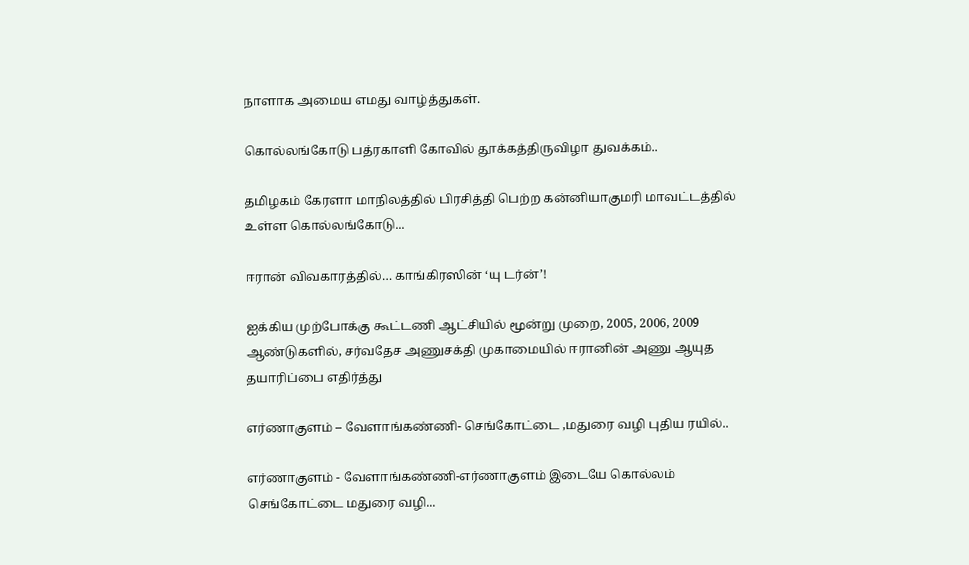நாளாக அமைய எமது வாழ்த்துகள்.

கொல்லங்கோடு பத்ரகாளி கோவில் தூக்கத்திருவிழா துவக்கம்..

தமிழகம் கேரளா மாநிலத்தில் பிரசித்தி பெற்ற கன்னியாகுமரி மாவட்டத்தில் உள்ள கொல்லங்கோடு...

ஈரான் விவகாரத்தில்… காங்கிரஸின் ‘யு டர்ன்’!

ஐக்கிய முற்போக்கு கூட்டணி ஆட்சியில் மூன்று முறை, 2005, 2006, 2009 ஆண்டுகளில், சர்வதேச அணுசக்தி முகாமையில் ஈரானின் அணு ஆயுத தயாரிப்பை எதிர்த்து

எர்ணாகுளம் – வேளாங்கண்ணி- செங்கோட்டை ,மதுரை வழி புதிய ரயில்..

எர்ணாகுளம் - வேளாங்கண்ணி-எர்ணாகுளம் இடையே கொல்லம் செங்கோட்டை மதுரை வழி...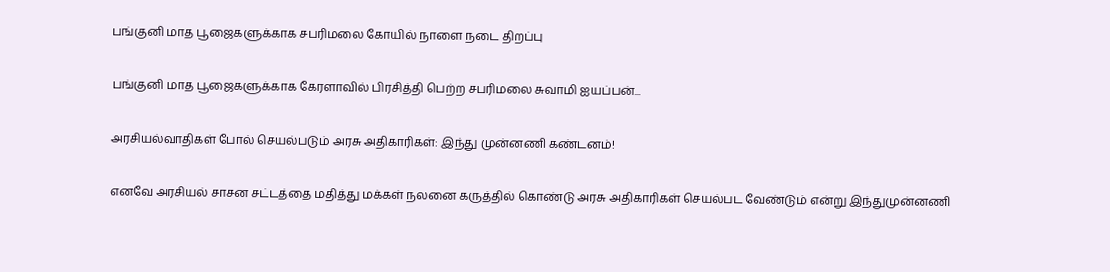பங்குனி மாத பூஜைகளுக்காக சபரிமலை கோயில் நாளை நடை திறப்பு

பங்குனி மாத பூஜைகளுக்காக கேரளாவில் பிரசித்தி பெற்ற சபரிமலை சுவாமி ஐயப்பன்...

அரசியல்வாதிகள் போல் செயல்படும் அரசு அதிகாரிகள்: இந்து முன்னணி கண்டனம்!

எனவே அரசியல் சாசன சட்டத்தை மதித்து மக்கள் நலனை கருத்தில் கொண்டு அரசு அதிகாரிகள் செயல்பட வேண்டும் என்று இந்துமுன்னணி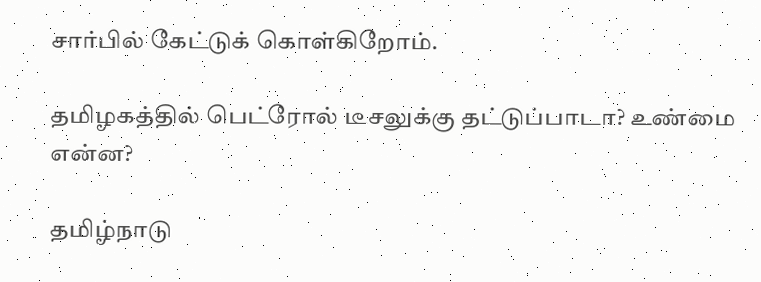சார்பில் கேட்டுக் கொள்கிறோம்.

தமிழகத்தில் பெட்ரோல் டீசலுக்கு தட்டுப்பாடா? உண்மை என்ன?

தமிழ்நாடு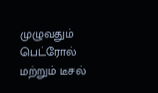முழுவதும் பெட்ரோல் மற்றும் டீசல்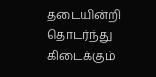தடையின்றி தொடர்ந்து கிடைக்கும்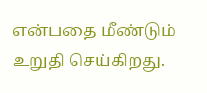என்பதை மீண்டும் உறுதி செய்கிறது.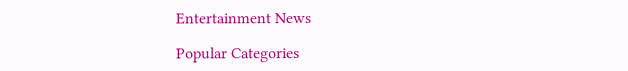Entertainment News

Popular Categories